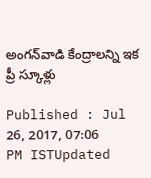అంగ‌న్‌వాడి కేంద్రాలన్ని ఇక ప్రీ స్కూళ్లు

Published : Jul 26, 2017, 07:06 PM ISTUpdated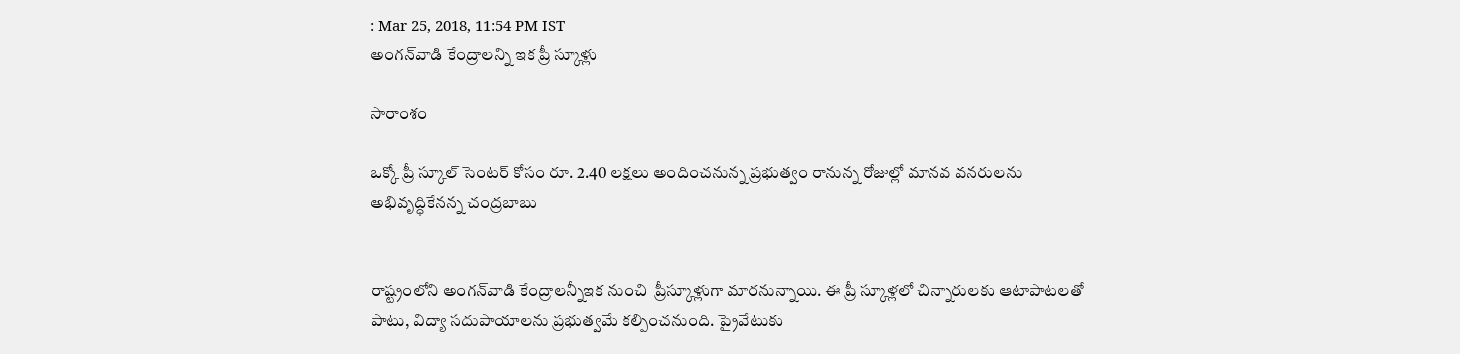: Mar 25, 2018, 11:54 PM IST
అంగ‌న్‌వాడి కేంద్రాలన్ని ఇక ప్రీ స్కూళ్లు

సారాంశం

ఒక్కో ప్రీ స్కూల్ సెంటర్ కోసం రూ. 2.40 లక్షలు అందించనున్న ప్రభుత్వం రానున్న రోజుల్లో మానవ వనరులను అభివృద్ధికేనన్న చంద్రబాబు


రాష్ట్రంలోని అంగ‌న్‌వాడి కేంద్రాల‌న్నీఇక నుంచి  ప్రీస్కూళ్లుగా మారనున్నాయి. ఈ ప్రీ స్కూళ్లలో చిన్నారులకు ఆటాపాటలతో పాటు, విద్యా సదుపాయాలను ప్రభుత్వమే కల్పించనుంది. ప్రైవేటుకు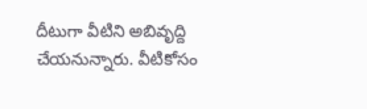దీటుగా వీటిని అబివృద్ది చేయనున్నారు. వీటికోసం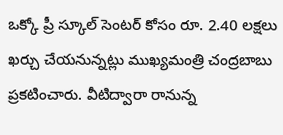ఒక్కో ప్రీ స్కూల్ సెంటర్ కోసం రూ. 2.40 లక్షలు ఖర్చు చేయనున్నట్లు ముఖ్యమంత్రి చంద్రబాబు ప్రకటించారు. వీటిద్వారా రానున్న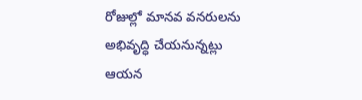రోజుల్లో మానవ వనరులను అభివృద్ధి చేయనున్నట్లు ఆయన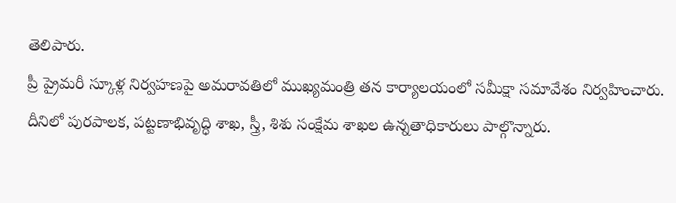తెలిపారు.
ప్రీ ప్రైమరీ స్కూళ్ల నిర్వహణపై అమరావతిలో ముఖ్యమంత్రి తన కార్యాలయంలో సమీక్షా సమావేశం నిర్వహించారు. దీనిలో పురపాలక, పట్టణాభివృద్ధి శాఖ, స్త్రీ, శిశు సంక్షేమ శాఖల ఉన్నతాధికారులు పాల్గొన్నారు.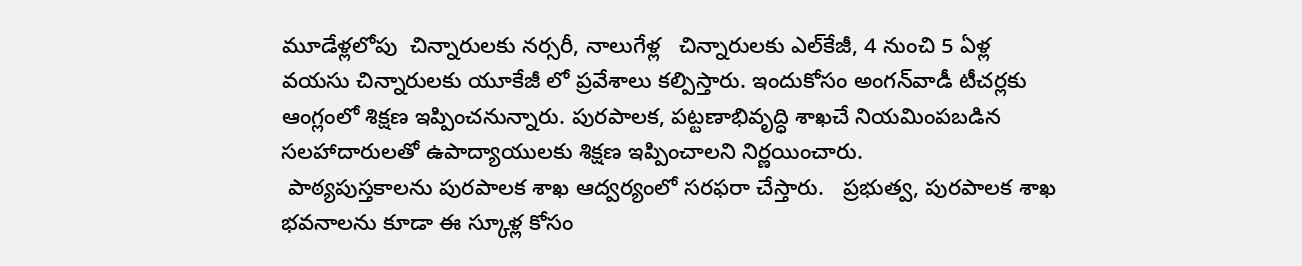మూడేళ్లలోపు  చిన్నారులకు న‌ర్స‌రీ, నాలుగేళ్ల   చిన్నారులకు ఎల్‌కేజీ, 4 నుంచి 5 ఏళ్ల వ‌య‌సు చిన్నారులకు యూకేజీ లో ప్రవేశాలు కల్పిస్తారు. ఇందుకోసం అంగన్‌వాడీ టీచర్లకు ఆంగ్లంలో శిక్షణ ఇప్పించనున్నారు. పురపాలక, పట్టణాభివృద్ధి శాఖచే నియమింపబడిన సలహాదారులతో ఉపాద్యాయులకు శిక్షణ ఇప్పించాలని నిర్ణయించారు.
 పాఠ్యపుస్తకాలను పురపాలక శాఖ ఆద్వర్యంలో సరఫరా చేస్తారు.   ప్రభుత్వ, పురపాలక శాఖ భవనాలను కూడా ఈ స్కూళ్ల కోసం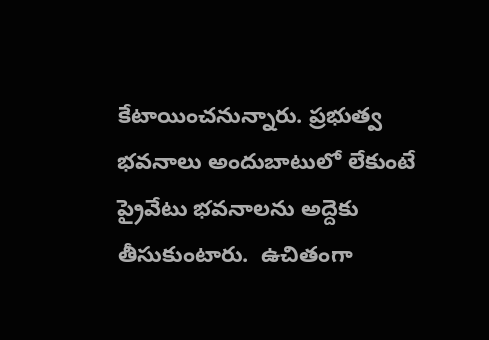కేటాయించనున్నారు. ప్రభుత్వ భవనాలు అందుబాటులో లేకుంటే  ప్రైవేటు భవనాలను అద్దెకు తీసుకుంటారు.  ఉచితంగా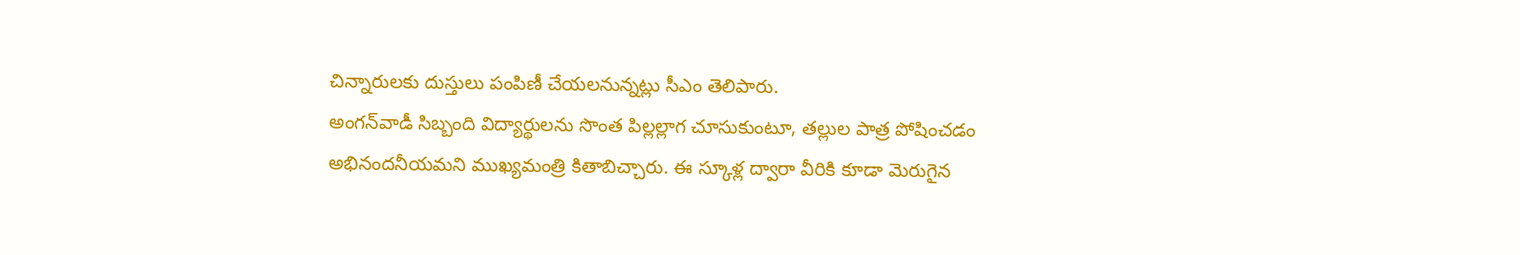చిన్నారులకు దుస్తులు పంపిణీ చేయలనున్నట్లు సీఎం తెలిపారు.
అంగ‌న్‌వాడీ సిబ్బంది విద్యార్థులను సొంత పిల్లల్లాగ చూసుకుంటూ, త‌ల్లుల‌ పాత్ర పోషించడం అభినందనీయమని ముఖ్యమంత్రి కితాబిచ్చారు. ఈ స్కూళ్ల ద్వారా వీరికి కూడా మెరుగైన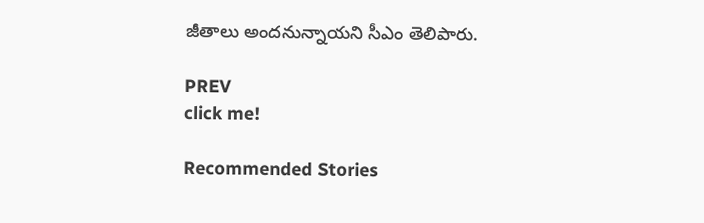జీతాలు అందనున్నాయని సీఎం తెలిపారు.

PREV
click me!

Recommended Stories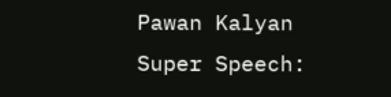Pawan Kalyan Super Speech: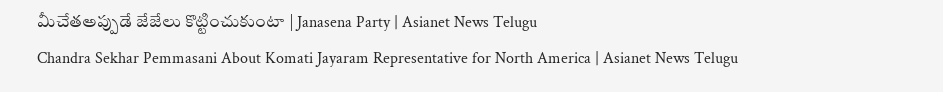మీచేతఅప్పుడే జేజేలు కొట్టించుకుంటా | Janasena Party | Asianet News Telugu
Chandra Sekhar Pemmasani About Komati Jayaram Representative for North America | Asianet News Telugu